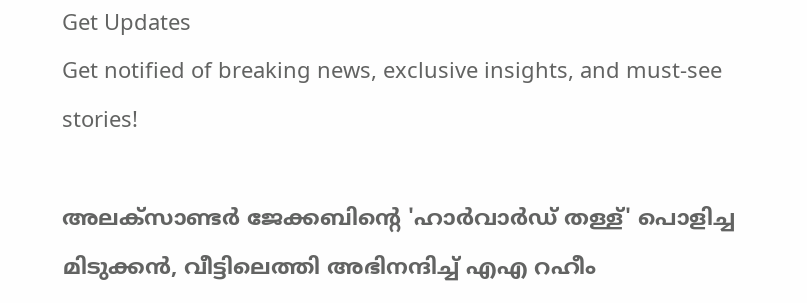Get Updates
Get notified of breaking news, exclusive insights, and must-see stories!

അലക്‌സാണ്ടര്‍ ജേക്കബിന്റെ 'ഹാര്‍വാര്‍ഡ് തള്ള്' പൊളിച്ച മിടുക്കൻ, വീട്ടിലെത്തി അഭിനന്ദിച്ച് എഎ റഹീം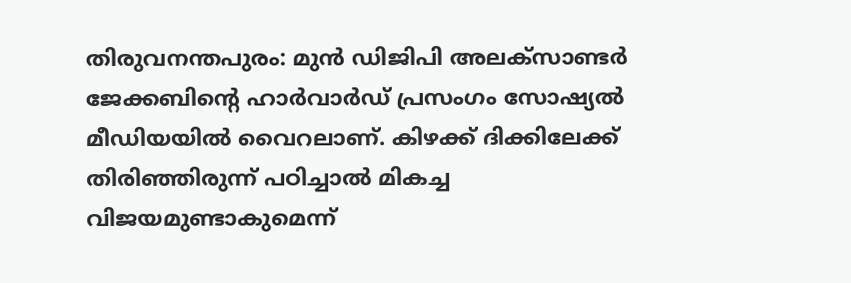തിരുവനന്തപുരം: മുന്‍ ഡിജിപി അലക്‌സാണ്ടര്‍ ജേക്കബിന്റെ ഹാര്‍വാര്‍ഡ് പ്രസംഗം സോഷ്യല്‍ മീഡിയയില്‍ വൈറലാണ്. കിഴക്ക് ദിക്കിലേക്ക് തിരിഞ്ഞിരുന്ന് പഠിച്ചാല്‍ മികച്ച വിജയമുണ്ടാകുമെന്ന്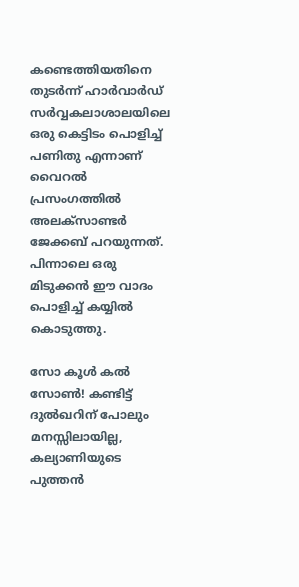കണ്ടെത്തിയതിനെ തുടര്‍ന്ന് ഹാര്‍വാര്‍ഡ് സര്‍വ്വകലാശാലയിലെ ഒരു കെട്ടിടം പൊളിച്ച് പണിതു എന്നാണ് വൈറല്‍ പ്രസംഗത്തില്‍ അലക്‌സാണ്ടര്‍ ജേക്കബ് പറയുന്നത്. പിന്നാലെ ഒരു മിടുക്കന്‍ ഈ വാദം പൊളിച്ച് കയ്യില്‍ കൊടുത്തു.

സോ കൂൾ കൽ സോൺ! കണ്ടിട്ട് ദുൽഖറിന് പോലും മനസ്സിലായില്ല, കല്യാണിയുടെ പുത്തൻ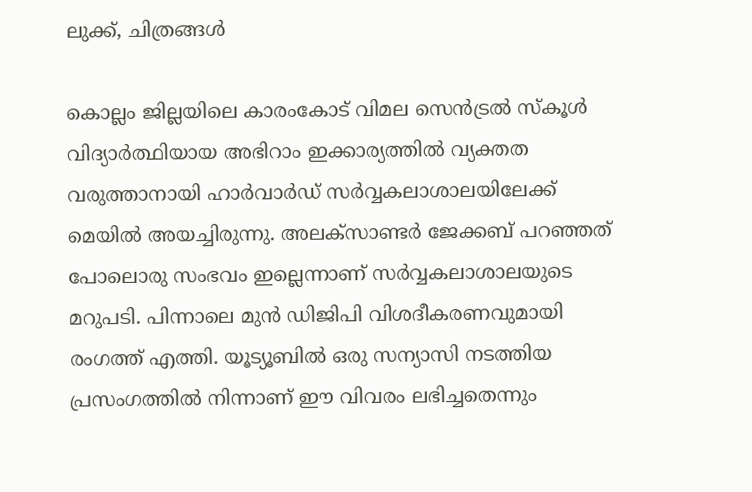ലുക്ക്, ചിത്രങ്ങൾ

കൊല്ലം ജില്ലയിലെ കാരംകോട് വിമല സെന്‍ട്രല്‍ സ്‌കൂള്‍ വിദ്യാര്‍ത്ഥിയായ അഭിറാം ഇക്കാര്യത്തില്‍ വ്യക്തത വരുത്താനായി ഹാര്‍വാര്‍ഡ് സര്‍വ്വകലാശാലയിലേക്ക് മെയില്‍ അയച്ചിരുന്നു. അലക്‌സാണ്ടര്‍ ജേക്കബ് പറഞ്ഞത് പോലൊരു സംഭവം ഇല്ലെന്നാണ് സര്‍വ്വകലാശാലയുടെ മറുപടി. പിന്നാലെ മുന്‍ ഡിജിപി വിശദീകരണവുമായി രംഗത്ത് എത്തി. യൂട്യൂബില്‍ ഒരു സന്യാസി നടത്തിയ പ്രസംഗത്തില്‍ നിന്നാണ് ഈ വിവരം ലഭിച്ചതെന്നും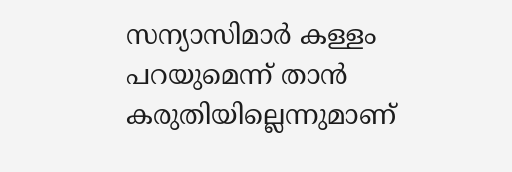സന്യാസിമാര്‍ കള്ളം പറയുമെന്ന് താന്‍ കരുതിയില്ലെന്നുമാണ്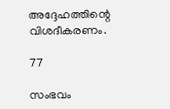അദ്ദേഹത്തിന്റെ വിശദീകരണം.

77

സംഭവം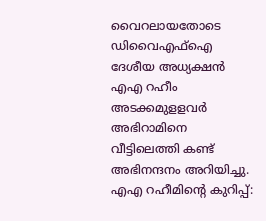വൈറലായതോടെ ഡിവൈഎഫ്ഐ ദേശീയ അധ്യക്ഷൻ എഎ റഹീം അടക്കമുളളവർ അഭിറാമിനെ വീട്ടിലെത്തി കണ്ട് അഭിനന്ദനം അറിയിച്ചു. എഎ റഹീമിന്റെ കുറിപ്പ്: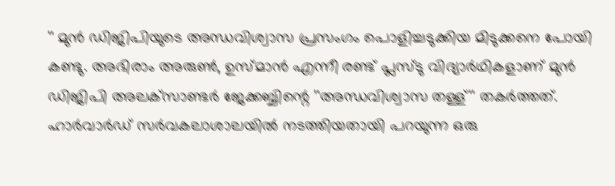'' മുൻ ഡിജിപിയുടെ അന്ധവിശ്വാസ പ്രസംഗം പൊളിച്ചടുക്കിയ മിടുക്കനെ പോയി കണ്ടു. അഭിരാം അരുൺ, ഉസ്മാൻ എന്നീ രണ്ട്‌ പ്ലസ്‌ടു വിദ്യാർഥികളാണ് മുൻ ഡിജിപി അലക്‌സാണ്ടർ ജേക്കബ്ബിന്റെ ''അന്ധവിശ്വാസ തള്ള്'' തകർത്തത്. ഹാർവാർഡ് സർവകലാശാലയിൽ നടത്തിയതായി പറയുന്ന ഒരു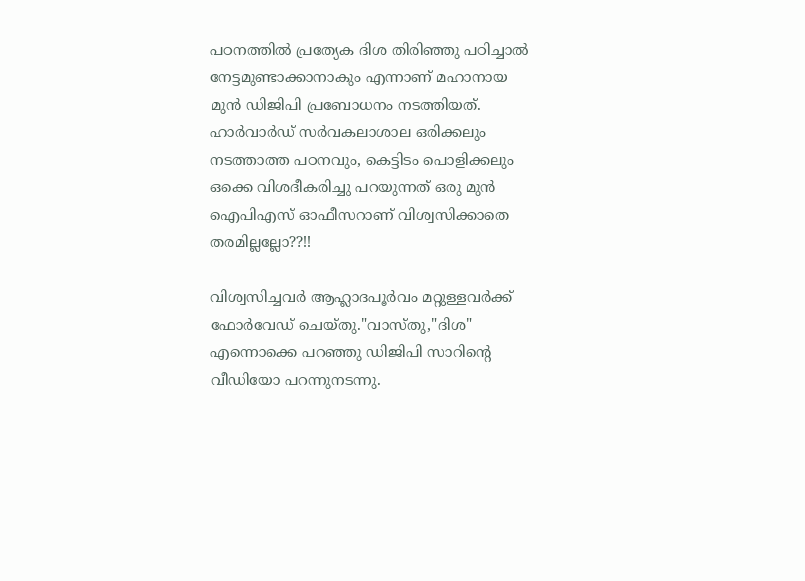പഠനത്തിൽ പ്രത്യേക ദിശ തിരിഞ്ഞു പഠിച്ചാൽ നേട്ടമുണ്ടാക്കാനാകും എന്നാണ് മഹാനായ മുൻ ഡിജിപി പ്രബോധനം നടത്തിയത്.
ഹാർവാർഡ് സർവകലാശാല ഒരിക്കലും നടത്താത്ത പഠനവും, കെട്ടിടം പൊളിക്കലും ഒക്കെ വിശദീകരിച്ചു പറയുന്നത് ഒരു മുൻ ഐപിഎസ് ഓഫീസറാണ് വിശ്വസിക്കാതെ തരമില്ലല്ലോ??!!

വിശ്വസിച്ചവർ ആഹ്ലാദപൂർവം മറ്റുള്ളവർക്ക് ഫോർവേഡ് ചെയ്തു."വാസ്തു,"ദിശ" എന്നൊക്കെ പറഞ്ഞു ഡിജിപി സാറിന്റെ വീഡിയോ പറന്നുനടന്നു.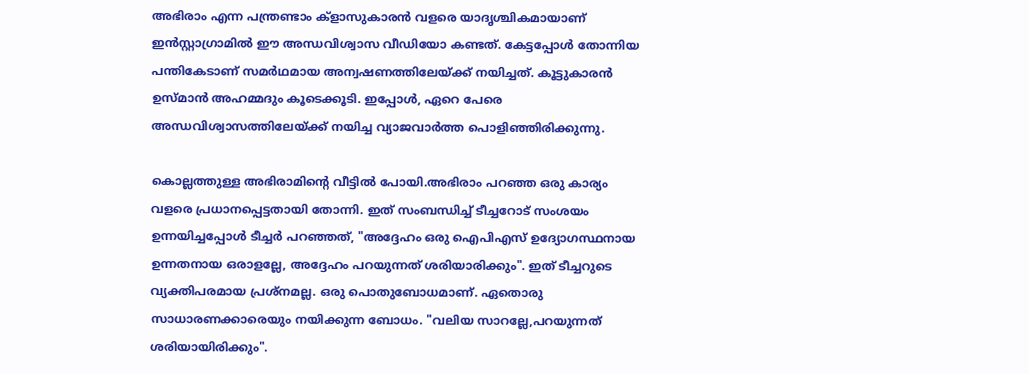അഭിരാം എന്ന പന്ത്രണ്ടാം ക്‌ളാസുകാരൻ വളരെ യാദൃശ്ചികമായാണ് ഇൻസ്റ്റാഗ്രാമിൽ ഈ അന്ധവിശ്വാസ വീഡിയോ കണ്ടത്. കേട്ടപ്പോൾ തോന്നിയ പന്തികേടാണ് സമർഥമായ അന്വഷണത്തിലേയ്ക്ക് നയിച്ചത്. കൂട്ടുകാരൻ ഉസ്മാൻ അഹമ്മദും കൂടെക്കൂടി. ഇപ്പോൾ, ഏറെ പേരെ അന്ധവിശ്വാസത്തിലേയ്ക്ക് നയിച്ച വ്യാജവാർത്ത പൊളിഞ്ഞിരിക്കുന്നു.

കൊല്ലത്തുള്ള അഭിരാമിന്റെ വീട്ടിൽ പോയി.അഭിരാം പറഞ്ഞ ഒരു കാര്യം വളരെ പ്രധാനപ്പെട്ടതായി തോന്നി. ഇത് സംബന്ധിച്ച് ടീച്ചറോട് സംശയം ഉന്നയിച്ചപ്പോൾ ടീച്ചർ പറഞ്ഞത്, "അദ്ദേഹം ഒരു ഐപിഎസ് ഉദ്യോഗസ്ഥനായ ഉന്നതനായ ഒരാളല്ലേ, അദ്ദേഹം പറയുന്നത് ശരിയാരിക്കും". ഇത് ടീച്ചറുടെ വ്യക്തിപരമായ പ്രശ്നമല്ല. ഒരു പൊതുബോധമാണ്. ഏതൊരു സാധാരണക്കാരെയും നയിക്കുന്ന ബോധം. "വലിയ സാറല്ലേ,പറയുന്നത് ശരിയായിരിക്കും".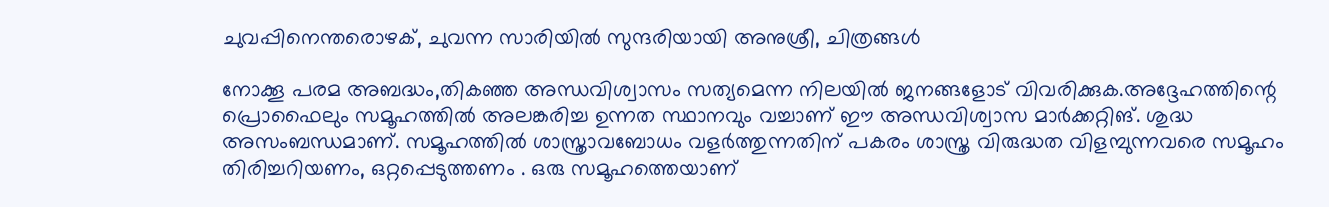ചുവപ്പിനെന്തരൊഴക്, ചുവന്ന സാരിയിൽ സുന്ദരിയായി അനുശ്രീ, ചിത്രങ്ങൾ

നോക്കൂ പരമ അബദ്ധം,തികഞ്ഞ അന്ധവിശ്വാസം സത്യമെന്ന നിലയിൽ ജനങ്ങളോട് വിവരിക്കുക.അദ്ദേഹത്തിന്റെ പ്രൊഫൈലും സമൂഹത്തിൽ അലങ്കരിച്ച ഉന്നത സ്ഥാനവും വച്ചാണ് ഈ അന്ധവിശ്വാസ മാർക്കറ്റിങ്. ശുദ്ധ അസംബന്ധമാണ്. സമൂഹത്തിൽ ശാസ്ത്രാവബോധം വളർത്തുന്നതിന് പകരം ശാസ്ത്ര വിരുദ്ധത വിളമ്പുന്നവരെ സമൂഹം തിരിച്ചറിയണം, ഒറ്റപ്പെടുത്തണം . ഒരു സമൂഹത്തെയാണ്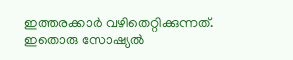ഇത്തരക്കാർ വഴിതെറ്റിക്കുന്നത്. ഇതൊരു സോഷ്യൽ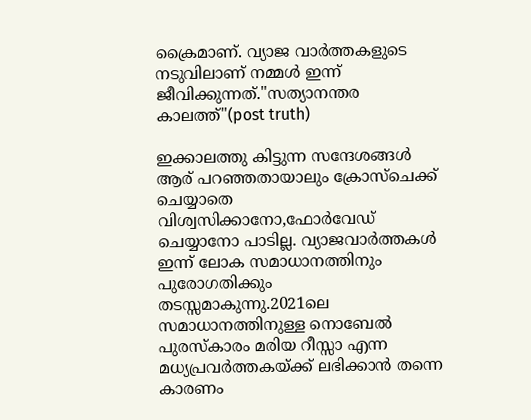ക്രൈമാണ്. വ്യാജ വാർത്തകളുടെ നടുവിലാണ് നമ്മൾ ഇന്ന് ജീവിക്കുന്നത്."സത്യാനന്തര കാലത്ത്"(post truth)

ഇക്കാലത്തു കിട്ടുന്ന സന്ദേശങ്ങൾ ആര് പറഞ്ഞതായാലും ക്രോസ്‌ചെക്ക് ചെയ്യാതെ വിശ്വസിക്കാനോ,ഫോർവേഡ് ചെയ്യാനോ പാടില്ല. വ്യാജവാർത്തകൾ ഇന്ന് ലോക സമാധാനത്തിനും പുരോഗതിക്കും തടസ്സമാകുന്നു.2021ലെ സമാധാനത്തിനുള്ള നൊബേൽ പുരസ്‌കാരം മരിയ റീസ്സാ എന്ന മധ്യപ്രവർത്തകയ്ക്ക് ലഭിക്കാൻ തന്നെ കാരണം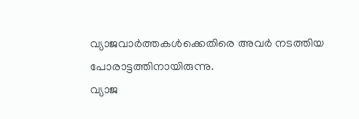വ്യാജവാർത്തകൾക്കെതിരെ അവർ നടത്തിയ പോരാട്ടത്തിനായിരുന്നു.
വ്യാജ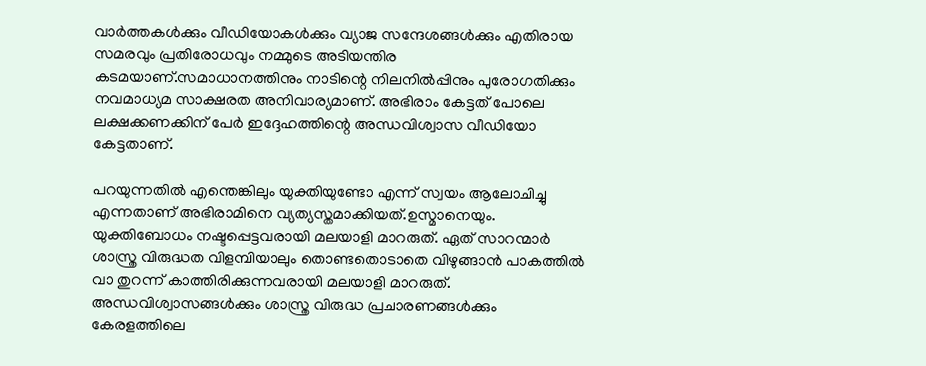വാർത്തകൾക്കും വീഡിയോകൾക്കും വ്യാജ സന്ദേശങ്ങൾക്കും എതിരായ സമരവും പ്രതിരോധവും നമ്മുടെ അടിയന്തിര കടമയാണ്.സമാധാനത്തിനും നാടിന്റെ നിലനിൽപ്പിനും പുരോഗതിക്കും നവമാധ്യമ സാക്ഷരത അനിവാര്യമാണ്. അഭിരാം കേട്ടത് പോലെ ലക്ഷക്കണക്കിന് പേർ ഇദ്ദേഹത്തിന്റെ അന്ധവിശ്വാസ വീഡിയോ കേട്ടതാണ്.

പറയുന്നതിൽ എന്തെങ്കിലും യുക്തിയുണ്ടോ എന്ന് സ്വയം ആലോചിച്ചു എന്നതാണ് അഭിരാമിനെ വ്യത്യസ്തമാക്കിയത്.ഉസ്മാനെയും. യുക്തിബോധം നഷ്ടപ്പെട്ടവരായി മലയാളി മാറരുത്. ഏത് സാറന്മാർ ശാസ്ത്ര വിരുദ്ധത വിളമ്പിയാലും തൊണ്ടതൊടാതെ വിഴുങ്ങാൻ പാകത്തിൽ വാ തുറന്ന് കാത്തിരിക്കുന്നവരായി മലയാളി മാറരുത്. അന്ധവിശ്വാസങ്ങൾക്കും ശാസ്ത്ര വിരുദ്ധ പ്രചാരണങ്ങൾക്കും കേരളത്തിലെ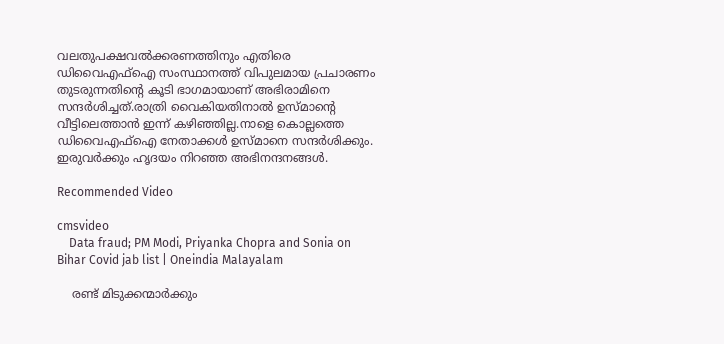വലതുപക്ഷവൽക്കരണത്തിനും എതിരെ ഡിവൈഎഫ്ഐ സംസ്ഥാനത്ത് വിപുലമായ പ്രചാരണം തുടരുന്നതിന്റെ കൂടി ഭാഗമായാണ് അഭിരാമിനെ സന്ദർശിച്ചത്.രാത്രി വൈകിയതിനാൽ ഉസ്മാന്റെ വീട്ടിലെത്താൻ ഇന്ന് കഴിഞ്ഞില്ല.നാളെ കൊല്ലത്തെ ഡിവൈഎഫ്ഐ നേതാക്കൾ ഉസ്മാനെ സന്ദർശിക്കും.
ഇരുവർക്കും ഹൃദയം നിറഞ്ഞ അഭിനന്ദനങ്ങൾ.

Recommended Video

cmsvideo
    Data fraud; PM Modi, Priyanka Chopra and Sonia on Bihar Covid jab list | Oneindia Malayalam

    രണ്ട്‌ മിടുക്കന്മാർക്കും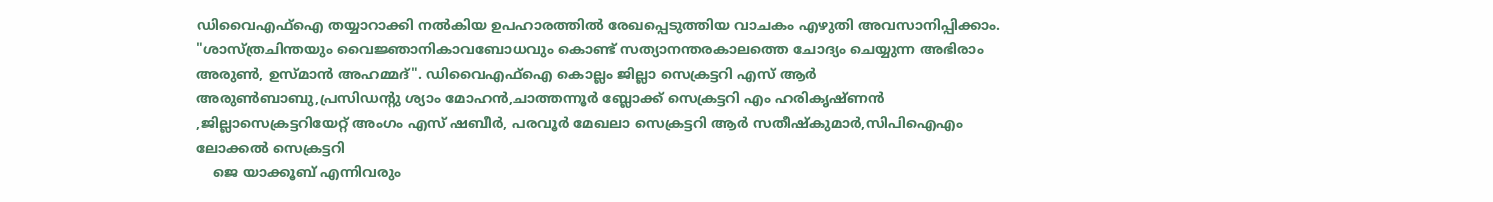ഡിവൈഎഫ്ഐ തയ്യാറാക്കി നൽകിയ ഉപഹാരത്തിൽ രേഖപ്പെടുത്തിയ വാചകം എഴുതി അവസാനിപ്പിക്കാം. "ശാസ്ത്രചിന്തയും വൈജ്ഞാനികാവബോധവും കൊണ്ട് സത്യാനന്തരകാലത്തെ ചോദ്യം ചെയ്യുന്ന അഭിരാം അരുൺ, ഉസ്മാൻ അഹമ്മദ്". ഡിവൈഎഫ്ഐ കൊല്ലം ജില്ലാ സെക്രട്ടറി എസ് ആർ അരുൺബാബു,പ്രസിഡന്റു ശ്യാം മോഹൻ,ചാത്തന്നൂർ ബ്ലോക്ക് സെക്രട്ടറി എം ഹരികൃഷ്ണൻ ,ജില്ലാസെക്രട്ടറിയേറ്റ് അംഗം എസ് ഷബീർ, പരവൂർ മേഖലാ സെക്രട്ടറി ആർ സതീഷ്‌കുമാർ,സിപിഐഎം ലോക്കൽ സെക്രട്ടറി
    ജെ യാക്കൂബ് എന്നിവരും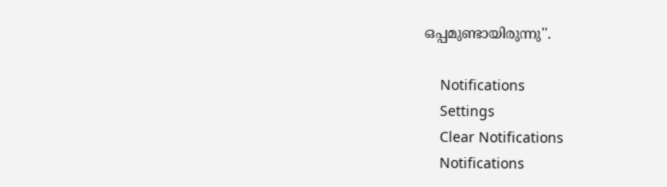ഒപ്പമുണ്ടായിരുന്നു''.

    Notifications
    Settings
    Clear Notifications
    Notifications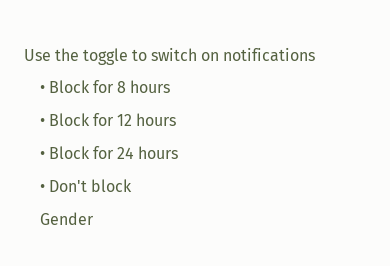Use the toggle to switch on notifications
    • Block for 8 hours
    • Block for 12 hours
    • Block for 24 hours
    • Don't block
    Gender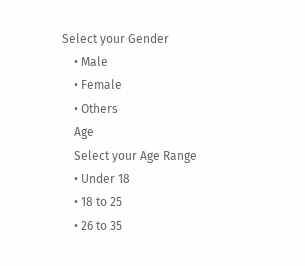Select your Gender
    • Male
    • Female
    • Others
    Age
    Select your Age Range
    • Under 18
    • 18 to 25
    • 26 to 35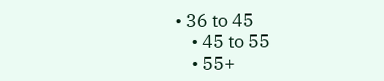• 36 to 45
    • 45 to 55
    • 55+